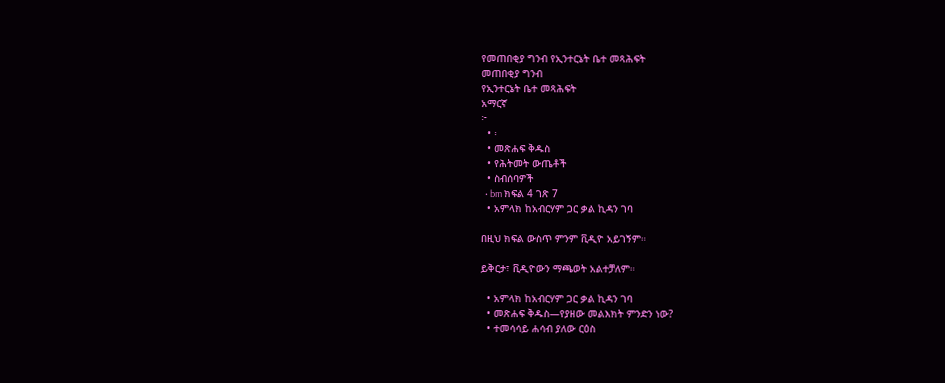የመጠበቂያ ግንብ የኢንተርኔት ቤተ መጻሕፍት
መጠበቂያ ግንብ
የኢንተርኔት ቤተ መጻሕፍት
አማርኛ
፦
  • ፡
  • መጽሐፍ ቅዱስ
  • የሕትመት ውጤቶች
  • ስብሰባዎች
  • bm ክፍል 4 ገጽ 7
  • አምላክ ከአብርሃም ጋር ቃል ኪዳን ገባ

በዚህ ክፍል ውስጥ ምንም ቪዲዮ አይገኝም።

ይቅርታ፣ ቪዲዮውን ማጫወት አልተቻለም።

  • አምላክ ከአብርሃም ጋር ቃል ኪዳን ገባ
  • መጽሐፍ ቅዱስ—የያዘው መልእክት ምንድን ነው?
  • ተመሳሳይ ሐሳብ ያለው ርዕስ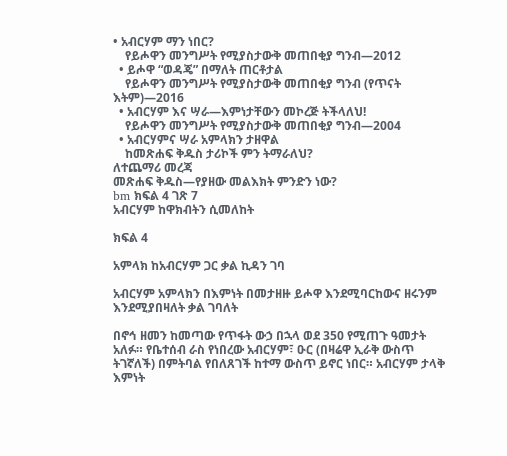• አብርሃም ማን ነበር?
    የይሖዋን መንግሥት የሚያስታውቅ መጠበቂያ ግንብ—2012
  • ይሖዋ “ወዳጄ” በማለት ጠርቶታል
    የይሖዋን መንግሥት የሚያስታውቅ መጠበቂያ ግንብ (የጥናት እትም)—2016
  • አብርሃም እና ሣራ—እምነታቸውን መኮረጅ ትችላለህ!
    የይሖዋን መንግሥት የሚያስታውቅ መጠበቂያ ግንብ—2004
  • አብርሃምና ሣራ አምላክን ታዘዋል
    ከመጽሐፍ ቅዱስ ታሪኮች ምን ትማራለህ?
ለተጨማሪ መረጃ
መጽሐፍ ቅዱስ—የያዘው መልእክት ምንድን ነው?
bm ክፍል 4 ገጽ 7
አብርሃም ከዋክብትን ሲመለከት

ክፍል 4

አምላክ ከአብርሃም ጋር ቃል ኪዳን ገባ

አብርሃም አምላክን በእምነት በመታዘዙ ይሖዋ እንደሚባርከውና ዘሩንም እንደሚያበዛለት ቃል ገባለት

በኖኅ ዘመን ከመጣው የጥፋት ውኃ በኋላ ወደ 350 የሚጠጉ ዓመታት አለፉ። የቤተሰብ ራስ የነበረው አብርሃም፣ ዑር (በዛሬዋ ኢራቅ ውስጥ ትገኛለች) በምትባል የበለጸገች ከተማ ውስጥ ይኖር ነበር። አብርሃም ታላቅ እምነት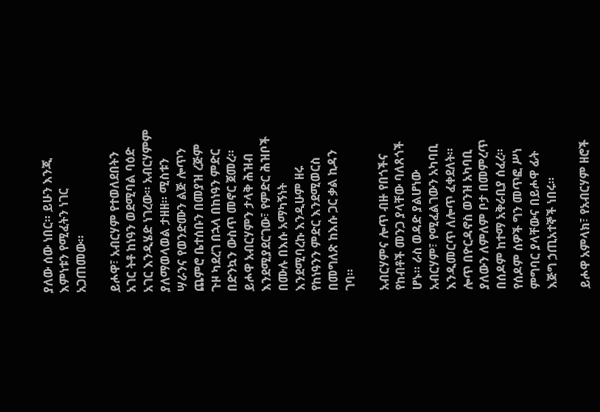ያለው ሰው ነበር። ይሁን እንጂ እምነቱን የሚፈትን ነገር አጋጠመው።

ይሖዋ፣ አብርሃም የተወለደበትን አገር ትቶ ከነዓን ወደሚባል ባዕድ አገር እንዲሄድ ነገረው። አብርሃምም ያለማወላወል ታዘዘ። ሚስቱን ሣራንና የወንድሙን ልጅ ሎጥን ጨምሮ ቤተሰቡን በመያዝ ረጅም ጉዞ ካደረገ በኋላ በከነዓን ምድር በድንኳን ውስጥ መኖር ጀመረ። ይሖዋ አብርሃምን ታላቅ ሕዝብ እንደሚያደርገው፣ የምድር ሕዝቦች በሙሉ በእሱ አማካኝነት እንደሚባረኩ እንዲሁም ዘሩ የከነዓንን ምድር እንደሚወርስ በመግለጽ ከእሱ ጋር ቃል ኪዳን ገባ።

አብርሃምና ሎጥ ብዙ የበጎችና የከብቶች መንጋ ያላቸው ባለጸጎች ሆኑ። ራስ ወዳድ ያልሆነው አብርሃም፣ የሚፈልገውን አካባቢ እንዲመርጥ ለሎጥ ፈቀደለት። ሎጥ በዮርዳኖስ ወንዝ አካባቢ ያለውን ለምለም ቦታ በመምረጥ በሰዶም ከተማ አቅራቢያ ሰፈረ። የሰዶም ሰዎች ግን መጥፎ ሥነ ምግባር ያላቸውና በይሖዋ ፊት እጅግ ኃጢአተኞች ነበሩ።

ይሖዋ አምላክ፣ የአብርሃም ዘሮች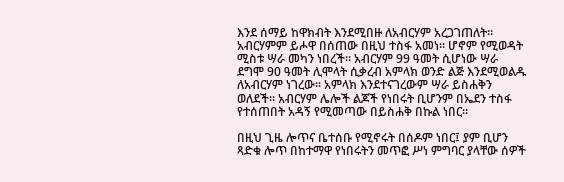እንደ ሰማይ ከዋክብት እንደሚበዙ ለአብርሃም አረጋገጠለት። አብርሃምም ይሖዋ በሰጠው በዚህ ተስፋ አመነ። ሆኖም የሚወዳት ሚስቱ ሣራ መካን ነበረች። አብርሃም 99 ዓመት ሲሆነው ሣራ ደግሞ 90 ዓመት ሊሞላት ሲቃረብ አምላክ ወንድ ልጅ እንደሚወልዱ ለአብርሃም ነገረው። አምላክ እንደተናገረውም ሣራ ይስሐቅን ወለደች። አብርሃም ሌሎች ልጆች የነበሩት ቢሆንም በኤደን ተስፋ የተሰጠበት አዳኝ የሚመጣው በይስሐቅ በኩል ነበር።

በዚህ ጊዜ ሎጥና ቤተሰቡ የሚኖሩት በሰዶም ነበር፤ ያም ቢሆን ጻድቁ ሎጥ በከተማዋ የነበሩትን መጥፎ ሥነ ምግባር ያላቸው ሰዎች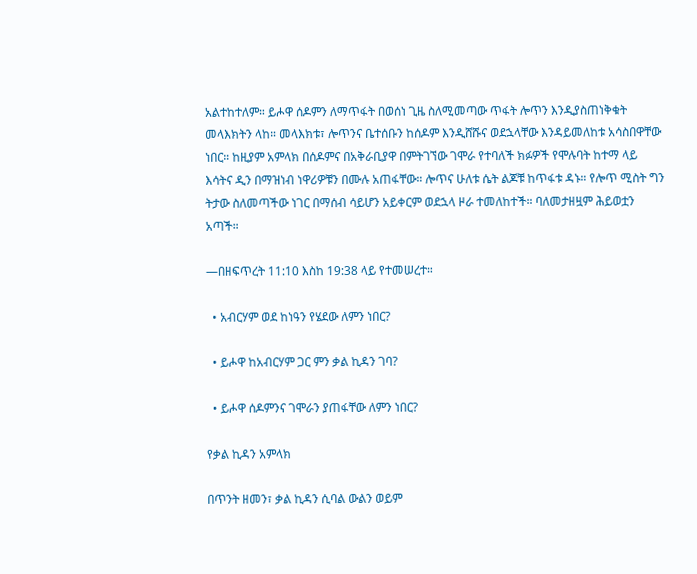አልተከተለም። ይሖዋ ሰዶምን ለማጥፋት በወሰነ ጊዜ ስለሚመጣው ጥፋት ሎጥን እንዲያስጠነቅቁት መላእክትን ላከ። መላእክቱ፣ ሎጥንና ቤተሰቡን ከሰዶም እንዲሸሹና ወደኋላቸው እንዳይመለከቱ አሳስበዋቸው ነበር። ከዚያም አምላክ በሰዶምና በአቅራቢያዋ በምትገኘው ገሞራ የተባለች ክፉዎች የሞሉባት ከተማ ላይ እሳትና ዲን በማዝነብ ነዋሪዎቹን በሙሉ አጠፋቸው። ሎጥና ሁለቱ ሴት ልጆቹ ከጥፋቱ ዳኑ። የሎጥ ሚስት ግን ትታው ስለመጣችው ነገር በማሰብ ሳይሆን አይቀርም ወደኋላ ዞራ ተመለከተች። ባለመታዘዟም ሕይወቷን አጣች።

—በዘፍጥረት 11:10 እስከ 19:38 ላይ የተመሠረተ።

  • አብርሃም ወደ ከነዓን የሄደው ለምን ነበር?

  • ይሖዋ ከአብርሃም ጋር ምን ቃል ኪዳን ገባ?

  • ይሖዋ ሰዶምንና ገሞራን ያጠፋቸው ለምን ነበር?

የቃል ኪዳን አምላክ

በጥንት ዘመን፣ ቃል ኪዳን ሲባል ውልን ወይም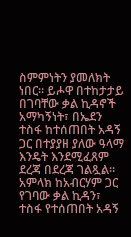ስምምነትን ያመለክት ነበር። ይሖዋ በተከታታይ በገባቸው ቃል ኪዳኖች አማካኝነት፣ በኤደን ተስፋ ከተሰጠበት አዳኝ ጋር በተያያዘ ያለው ዓላማ እንዴት እንደሚፈጸም ደረጃ በደረጃ ገልጿል። አምላክ ከአብርሃም ጋር የገባው ቃል ኪዳን፣ ተስፋ የተሰጠበት አዳኝ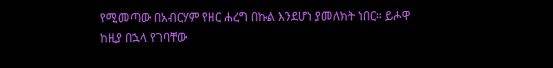የሚመጣው በአብርሃም የዘር ሐረግ በኩል እንደሆነ ያመለክት ነበር። ይሖዋ ከዚያ በኋላ የገባቸው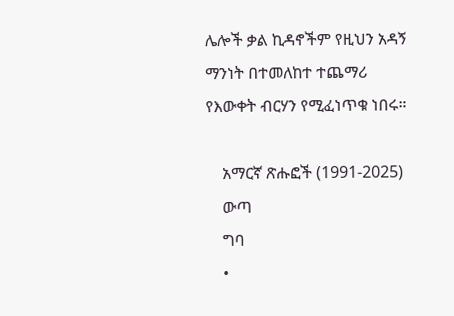ሌሎች ቃል ኪዳኖችም የዚህን አዳኝ ማንነት በተመለከተ ተጨማሪ የእውቀት ብርሃን የሚፈነጥቁ ነበሩ።

    አማርኛ ጽሑፎች (1991-2025)
    ውጣ
    ግባ
    •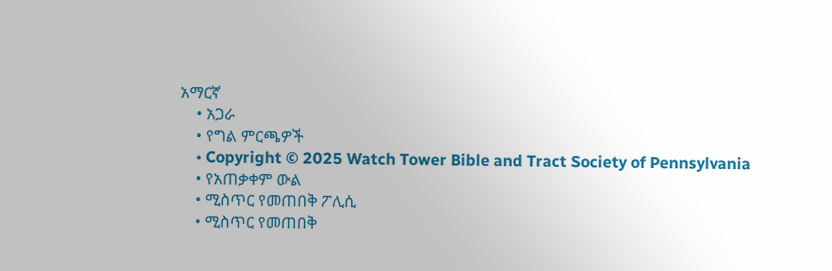አማርኛ
    • አጋራ
    • የግል ምርጫዎች
    • Copyright © 2025 Watch Tower Bible and Tract Society of Pennsylvania
    • የአጠቃቀም ውል
    • ሚስጥር የመጠበቅ ፖሊሲ
    • ሚስጥር የመጠበቅ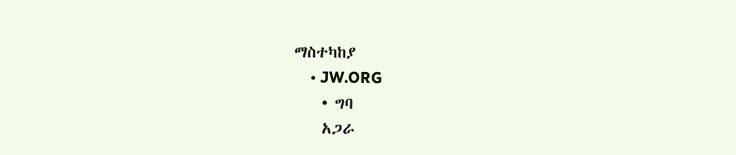ማስተካከያ
    • JW.ORG
    • ግባ
    አጋራ